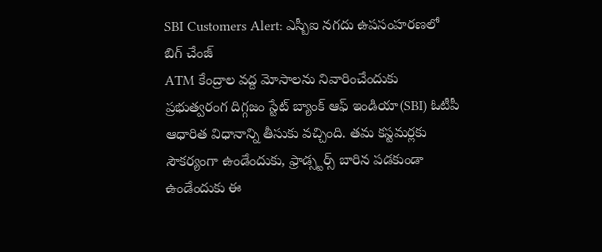SBI Customers Alert: ఎస్బీఐ నగదు ఉపసంహరణలో బిగ్ చేంజ్
ATM కేంద్రాల వద్ద మోసాలను నివారించేందుకు ప్రభుత్వరంగ దిగ్గజం స్టేట్ బ్యాంక్ ఆఫ్ ఇండియా(SBI) ఓటీపీ ఆధారిత విధానాన్ని తీసుకు వచ్చింది. తమ కస్టమర్లకు సౌకర్యంగా ఉండేందుకు, ఫ్రాడ్స్టర్స్ బారిన పడకుండా ఉండేందుకు ఈ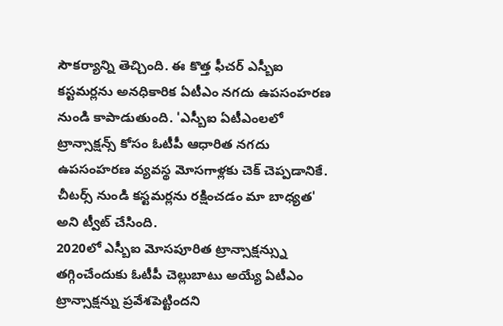సౌకర్యాన్ని తెచ్చింది. ఈ కొత్త ఫీచర్ ఎస్బీఐ కస్టమర్లను అనధికారిక ఏటీఎం నగదు ఉపసంహరణ నుండి కాపాడుతుంది. 'ఎస్బీఐ ఏటీఎంలలో ట్రాన్సాక్షన్స్ కోసం ఓటీపీ ఆధారిత నగదు ఉపసంహరణ వ్యవస్థ మోసగాళ్లకు చెక్ చెప్పడానికే. చీటర్స్ నుండి కస్టమర్లను రక్షించడం మా బాధ్యత' అని ట్వీట్ చేసింది.
2020లో ఎస్బీఐ మోసపూరిత ట్రాన్సాక్షన్స్ను తగ్గించేందుకు ఓటీపీ చెల్లుబాటు అయ్యే ఏటీఎం ట్రాన్సాక్షన్ను ప్రవేశపెట్టిందని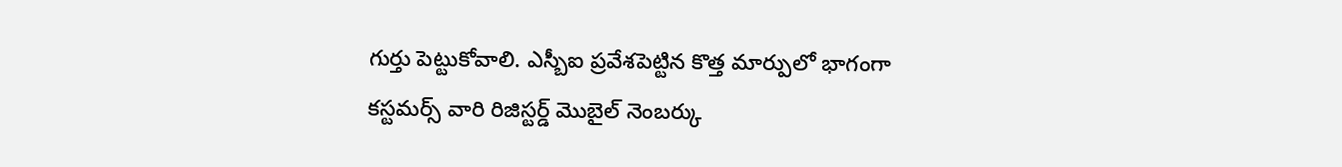గుర్తు పెట్టుకోవాలి. ఎస్బీఐ ప్రవేశపెట్టిన కొత్త మార్పులో భాగంగా కస్టమర్స్ వారి రిజిస్టర్డ్ మొబైల్ నెంబర్కు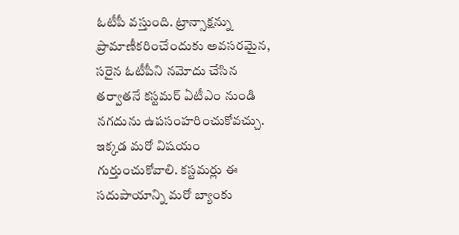ఓటీపీ వస్తుంది. ట్రాన్సాక్షన్ను ప్రామాణీకరించేందుకు అవసరమైన, సరైన ఓటీపీని నమోదు చేసిన తర్వాతనే కస్టమర్ ఏటీఎం నుండి నగదును ఉపసంహరించుకోవచ్చు. ఇక్కడ మరో విషయం గుర్తుంచుకోవాలి. కస్టమర్లు ఈ సదుపాయాన్ని మరో బ్యాంకు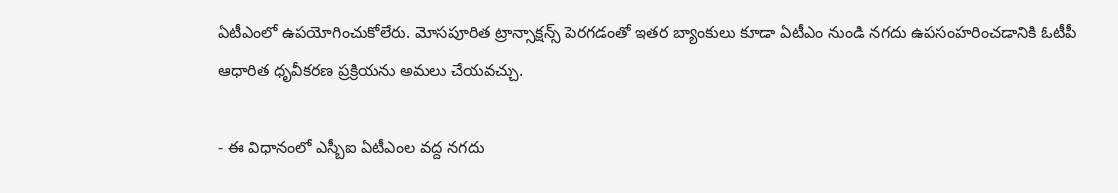ఏటీఎంలో ఉపయోగించుకోలేరు. మోసపూరిత ట్రాన్సాక్షన్స్ పెరగడంతో ఇతర బ్యాంకులు కూడా ఏటీఎం నుండి నగదు ఉపసంహరించడానికి ఓటీపీ ఆధారిత ధృవీకరణ ప్రక్రియను అమలు చేయవచ్చు.

- ఈ విధానంలో ఎస్బీఐ ఏటీఎంల వద్ద నగదు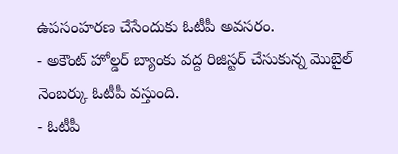ఉపసంహరణ చేసేందుకు ఓటీపీ అవసరం.
- అకౌంట్ హోల్డర్ బ్యాంకు వద్ద రిజిస్టర్ చేసుకున్న మొబైల్ నెంబర్కు ఓటీపీ వస్తుంది.
- ఓటీపీ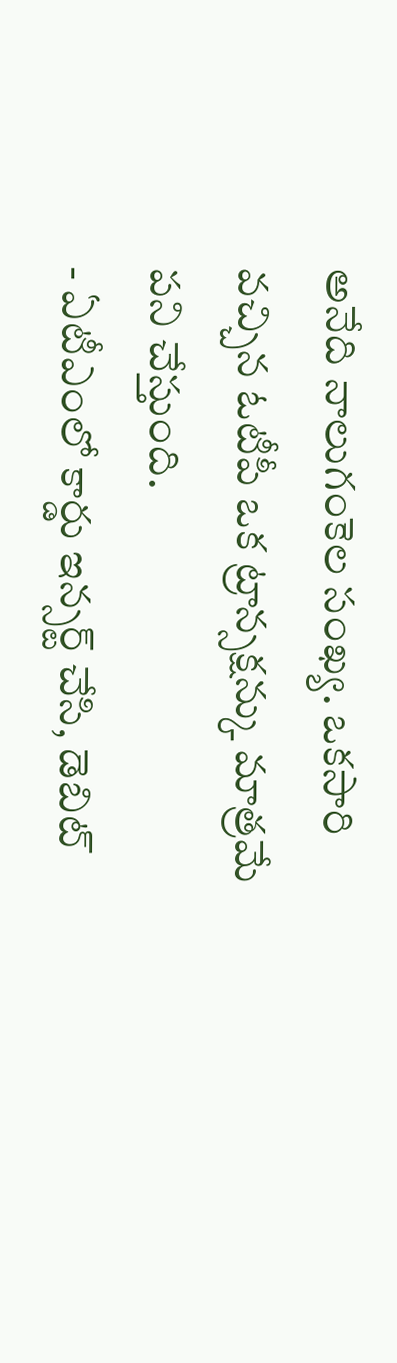అనేది నాలుగంకెల సంఖ్య. ఒకసారి వచ్చిన ఓటీపీ ఒక ట్రాన్సక్షన్కు మాత్రమే పని చేస్తుంది.
- ఏటీఎంలో కార్డు ఇన్సర్ట్ చేసి, డెబిట్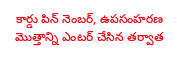కార్డు పిన్ నెంబర్, ఉపసంహరణ మొత్తాన్ని ఎంటర్ చేసిన తర్వాత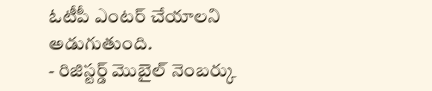ఓటీపీ ఎంటర్ చేయాలని అడుగుతుంది.
- రిజిస్టర్డ్ మొబైల్ నెంబర్కు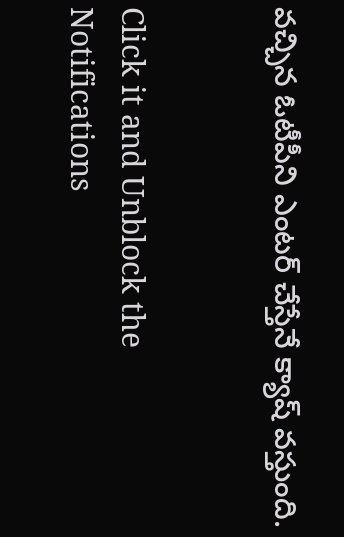వచ్చిన ఓటీపీని ఎంటర్ చేస్తేనే క్యాష్ వస్తుంది.


Click it and Unblock the Notifications